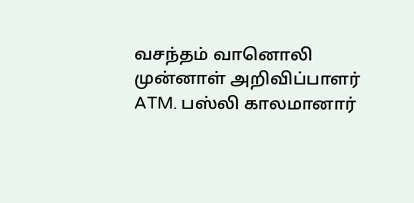வசந்தம் வானொலி முன்னாள் அறிவிப்பாளர் ATM. பஸ்லி காலமானார்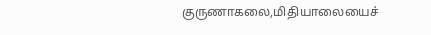குருணாகலை,மிதியாலையைச்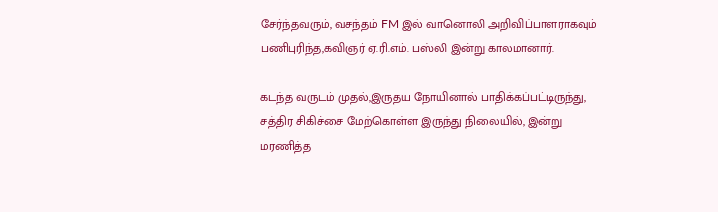சேர்ந்தவரும், வசந்தம் FM இல் வானொலி அறிவிப்பாளராகவும் பணிபுரிந்த,கவிஞர் ஏ.ரி.எம். பஸ்லி இன்று காலமானார்.

கடந்த வருடம் முதல்,இருதய நோயினால் பாதிக்கப்பட்டிருந்து, சத்திர சிகிச்சை மேற்கொள்ள இருந்து நிலையில், இன்று மரணித்த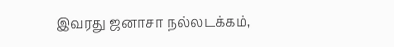இவரது ஜனாசா நல்லடக்கம்,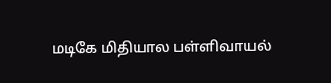மடிகே மிதியால பள்ளிவாயல்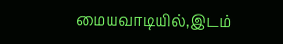மையவாடியில்,இடம்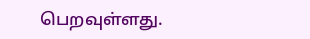பெறவுள்ளது.